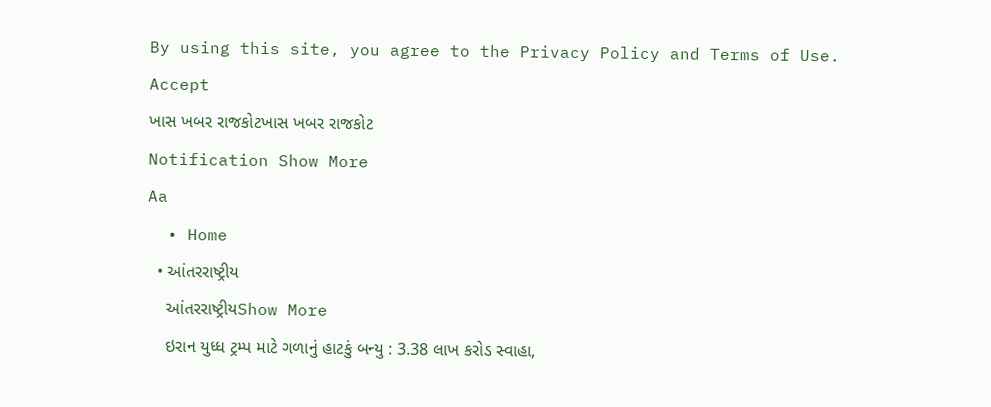By using this site, you agree to the Privacy Policy and Terms of Use.
Accept
ખાસ ખબર રાજકોટખાસ ખબર રાજકોટ
Notification Show More
Aa
  • Home
  • આંતરરાષ્ટ્રીય
    આંતરરાષ્ટ્રીયShow More
    ઇરાન યુધ્ધ ટ્રમ્પ માટે ગળાનું હાટકું બન્યુ : 3.38 લાખ કરોડ સ્વાહા,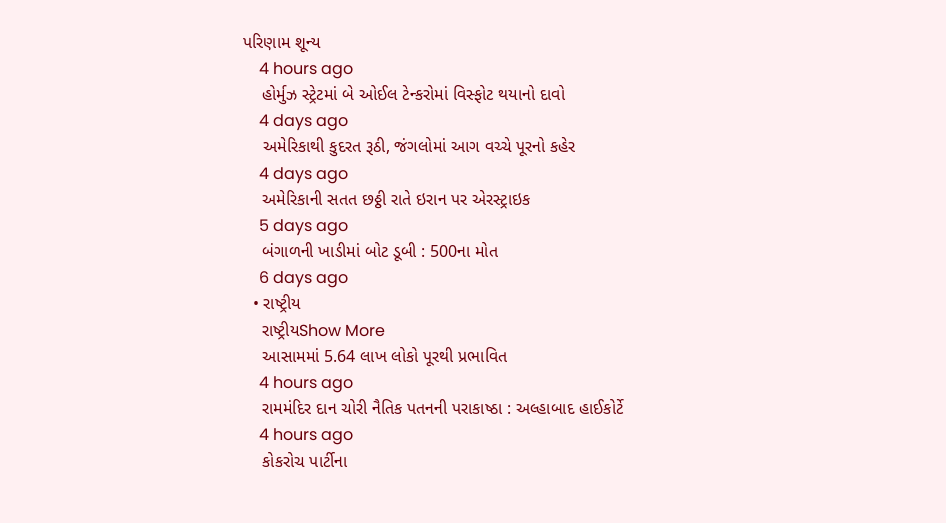પરિણામ શૂન્ય
    4 hours ago
    હોર્મુઝ સ્ટ્રેટમાં બે ઓઈલ ટેન્કરોમાં વિસ્ફોટ થયાનો દાવો
    4 days ago
    અમેરિકાથી કુદરત રૂઠી, જંગલોમાં આગ વચ્ચે પૂરનો કહેર
    4 days ago
    અમેરિકાની સતત છઠ્ઠી રાતે ઇરાન પર એરસ્ટ્રાઇક
    5 days ago
    બંગાળની ખાડીમાં બોટ ડૂબી : 500ના મોત
    6 days ago
  • રાષ્ટ્રીય
    રાષ્ટ્રીયShow More
    આસામમાં 5.64 લાખ લોકો પૂરથી પ્રભાવિત
    4 hours ago
    રામમંદિર દાન ચોરી નૈતિક પતનની પરાકાષ્ઠા : અલ્હાબાદ હાઈકોર્ટે
    4 hours ago
    કોકરોચ પાર્ટીના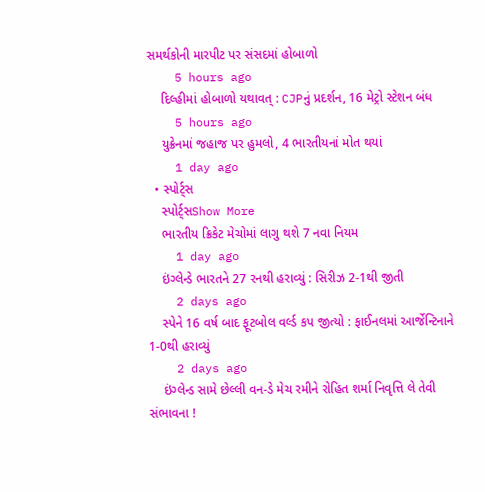સમર્થકોની મારપીટ પર સંસદમાં હોબાળો
    5 hours ago
    દિલ્હીમાં હોબાળો યથાવત્ : CJPનું પ્રદર્શન, 16 મેટ્રો સ્ટેશન બંધ
    5 hours ago
    યુક્રેનમાં જહાજ પર હુમલો, 4 ભારતીયનાં મોત થયાં
    1 day ago
  • સ્પોર્ટ્સ
    સ્પોર્ટ્સShow More
    ભારતીય ક્રિકેટ મેચોમાં લાગુ થશે 7 નવા નિયમ
    1 day ago
    ઇંગ્લેન્ડે ભારતને 27 રનથી હરાવ્યું : સિરીઝ 2-1થી જીતી
    2 days ago
    સ્પેને 16 વર્ષ બાદ ફૂટબોલ વર્લ્ડ કપ જીત્યો : ફાઈનલમાં આર્જેન્ટિનાને 1-0થી હરાવ્યું
    2 days ago
    ઇંગ્લેન્ડ સામે છેલ્લી વન-ડે મેચ રમીને રોહિત શર્મા નિવૃત્તિ લે તેવી સંભાવના !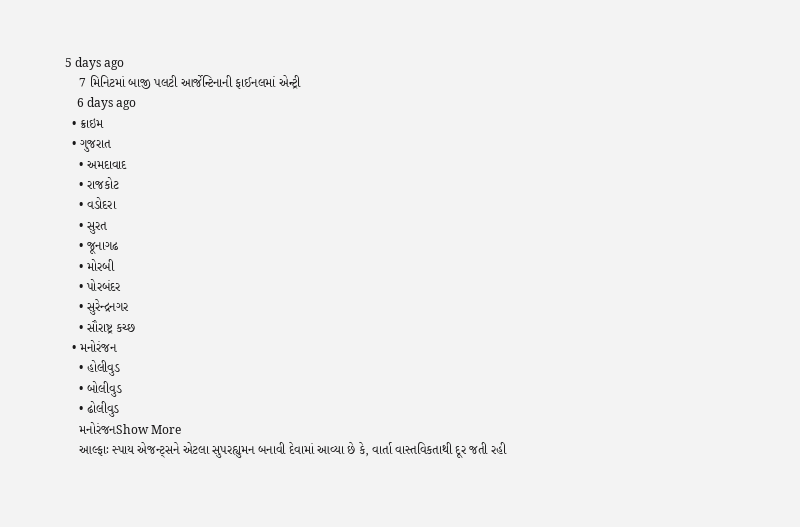5 days ago
    7 મિનિટમાં બાજી પલટી આર્જેન્ટિનાની ફાઈનલમાં એન્ટ્રી
    6 days ago
  • ક્રાઇમ
  • ગુજરાત
    • અમદાવાદ
    • રાજકોટ
    • વડોદરા
    • સુરત
    • જૂનાગઢ
    • મોરબી
    • પોરબંદર
    • સુરેન્દ્રનગર
    • સૌરાષ્ટ્ર કચ્છ
  • મનોરંજન
    • હોલીવુડ
    • બોલીવુડ
    • ઢોલીવુડ
    મનોરંજનShow More
    આલ્ફાઃ સ્પાય એજન્ટ્સને એટલા સુપરહ્યુમન બનાવી દેવામાં આવ્યા છે કે, વાર્તા વાસ્તવિકતાથી દૂર જતી રહી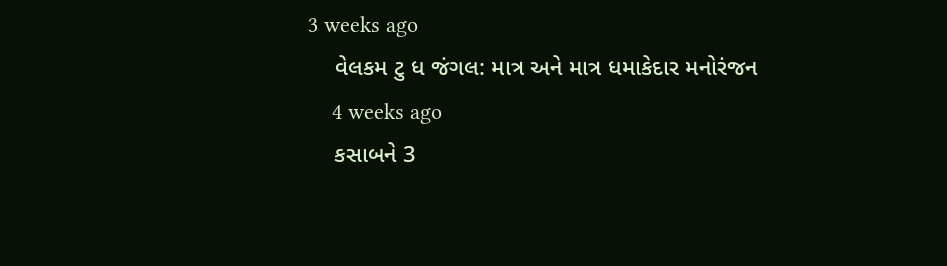3 weeks ago
    વેલકમ ટુ ધ જંગલ: માત્ર અને માત્ર ધમાકેદાર મનોરંજન
    4 weeks ago
    કસાબને 3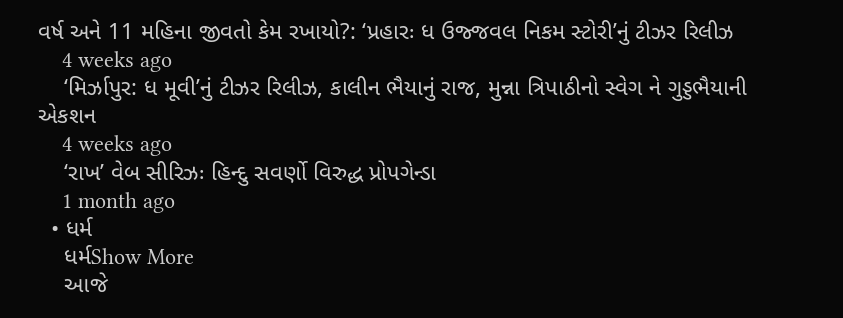વર્ષ અને 11 મહિના જીવતો કેમ રખાયો?: ‘પ્રહારઃ ધ ઉજ્જવલ નિકમ સ્ટોરી’નું ટીઝર રિલીઝ
    4 weeks ago
    ‘મિર્ઝાપુર: ધ મૂવી’નું ટીઝર રિલીઝ, કાલીન ભૈયાનું રાજ, મુન્ના ત્રિપાઠીનો સ્વેગ ને ગુડ્ડભૈયાની એકશન
    4 weeks ago
    ‘રાખ’ વેબ સીરિઝઃ હિન્દુ સવર્ણો વિરુદ્ધ પ્રોપગેન્ડા
    1 month ago
  • ધર્મ
    ધર્મShow More
    આજે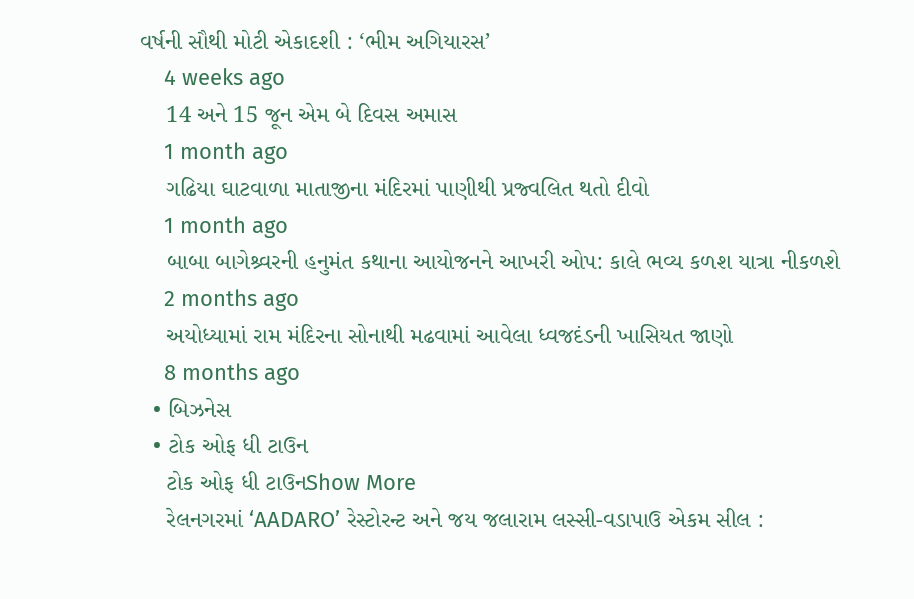વર્ષની સૌથી મોટી એકાદશી : ‘ભીમ અગિયારસ’
    4 weeks ago
    14 અને 15 જૂન એમ બે દિવસ અમાસ
    1 month ago
    ગઢિયા ઘાટવાળા માતાજીના મંદિરમાં પાણીથી પ્રજ્વલિત થતો દીવો
    1 month ago
    બાબા બાગેશ્ર્વરની હનુમંત કથાના આયોજનને આખરી ઓપ: કાલે ભવ્ય કળશ યાત્રા નીકળશે
    2 months ago
    અયોધ્યામાં રામ મંદિરના સોનાથી મઢવામાં આવેલા ધ્વજદંડની ખાસિયત જાણો
    8 months ago
  • બિઝનેસ
  • ટોક ઓફ ધી ટાઉન
    ટોક ઓફ ધી ટાઉનShow More
    રેલનગરમાં ‘AADARO’ રેસ્ટોરન્ટ અને જય જલારામ લસ્સી-વડાપાઉ એકમ સીલ :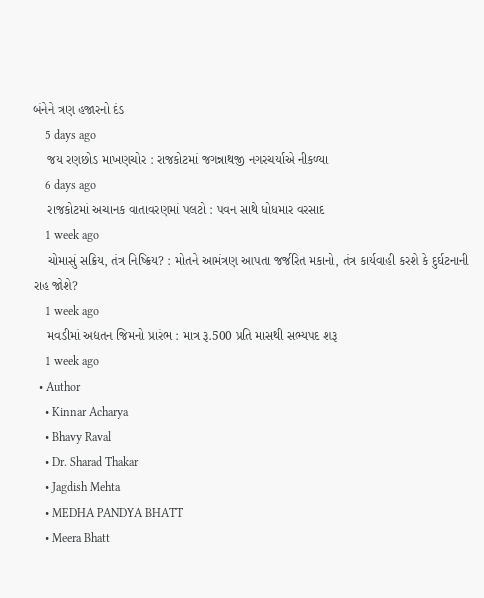બંનેને ત્રણ હજારનો દંડ
    5 days ago
    જય રણછોડ માખણચોર : રાજકોટમાં જગન્નાથજી નગરચર્યાએ નીકળ્યા
    6 days ago
    રાજકોટમાં અચાનક વાતાવરણમાં પલટો : પવન સાથે ધોધમાર વરસાદ
    1 week ago
    ચોમાસું સક્રિય, તંત્ર નિષ્ક્રિય? : મોતને આમંત્રણ આપતા જર્જરિત મકાનો, તંત્ર કાર્યવાહી કરશે કે દુર્ઘટનાની રાહ જોશે?
    1 week ago
    મવડીમાં અદ્યતન જિમનો પ્રારંભ : માત્ર રૂ.500 પ્રતિ માસથી સભ્યપદ શરૂ
    1 week ago
  • Author
    • Kinnar Acharya
    • Bhavy Raval
    • Dr. Sharad Thakar
    • Jagdish Mehta
    • MEDHA PANDYA BHATT
    • Meera Bhatt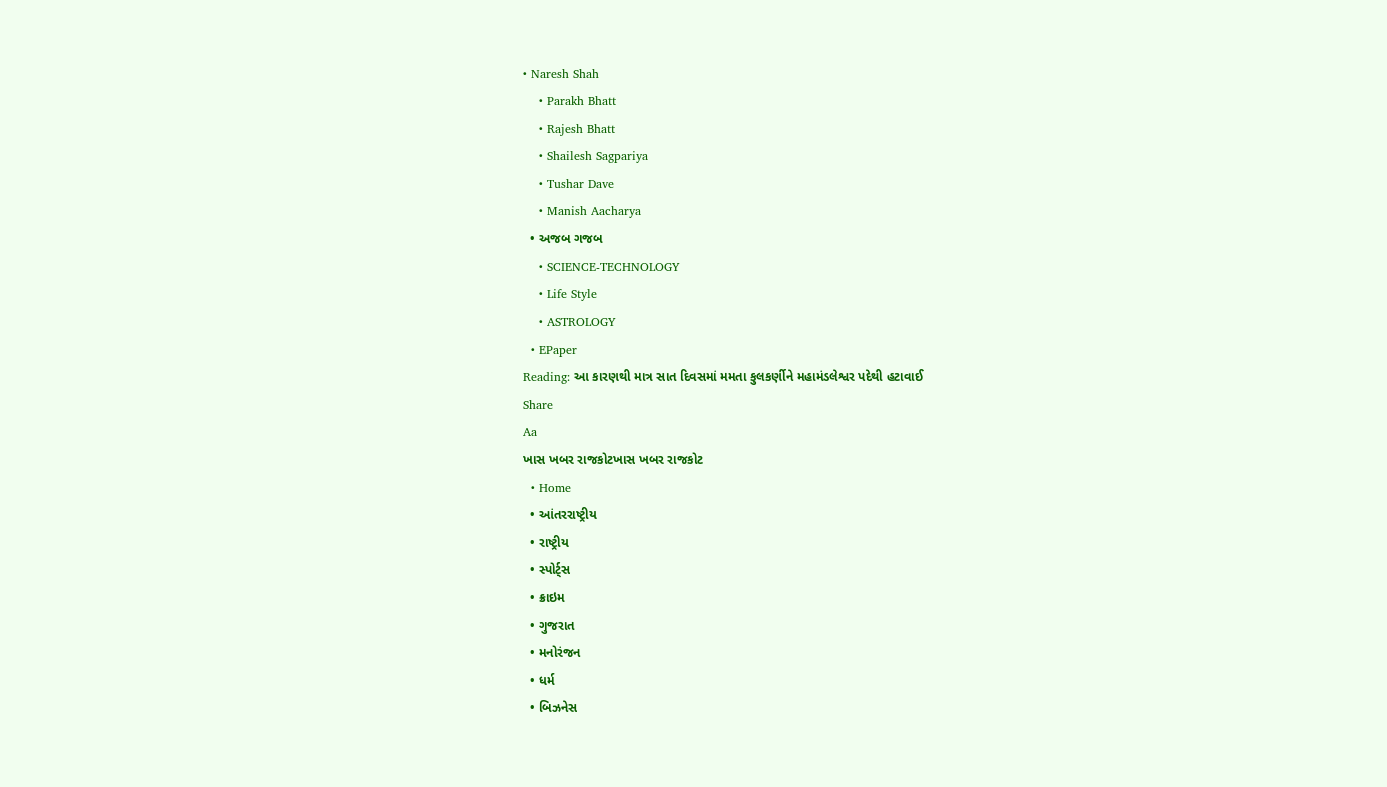• Naresh Shah
    • Parakh Bhatt
    • Rajesh Bhatt
    • Shailesh Sagpariya
    • Tushar Dave
    • Manish Aacharya
  • અજબ ગજબ
    • SCIENCE-TECHNOLOGY
    • Life Style
    • ASTROLOGY
  • EPaper
Reading: આ કારણથી માત્ર સાત દિવસમાં મમતા કુલકર્ણીને મહામંડલેશ્વર પદેથી હટાવાઈ
Share
Aa
ખાસ ખબર રાજકોટખાસ ખબર રાજકોટ
  • Home
  • આંતરરાષ્ટ્રીય
  • રાષ્ટ્રીય
  • સ્પોર્ટ્સ
  • ક્રાઇમ
  • ગુજરાત
  • મનોરંજન
  • ધર્મ
  • બિઝનેસ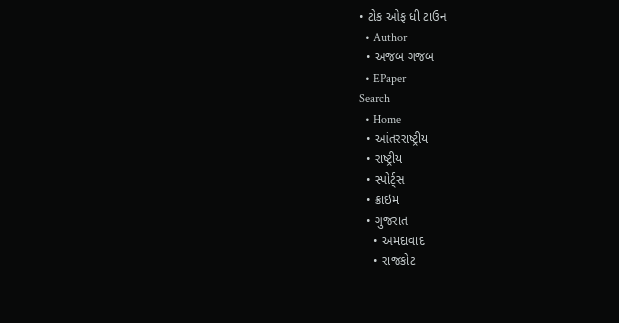• ટોક ઓફ ધી ટાઉન
  • Author
  • અજબ ગજબ
  • EPaper
Search
  • Home
  • આંતરરાષ્ટ્રીય
  • રાષ્ટ્રીય
  • સ્પોર્ટ્સ
  • ક્રાઇમ
  • ગુજરાત
    • અમદાવાદ
    • રાજકોટ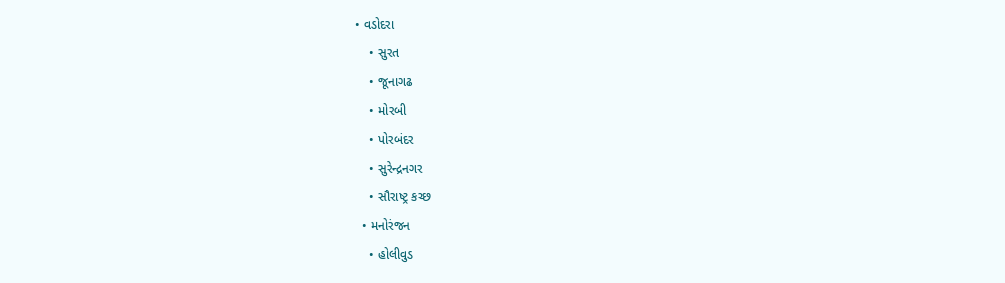• વડોદરા
    • સુરત
    • જૂનાગઢ
    • મોરબી
    • પોરબંદર
    • સુરેન્દ્રનગર
    • સૌરાષ્ટ્ર કચ્છ
  • મનોરંજન
    • હોલીવુડ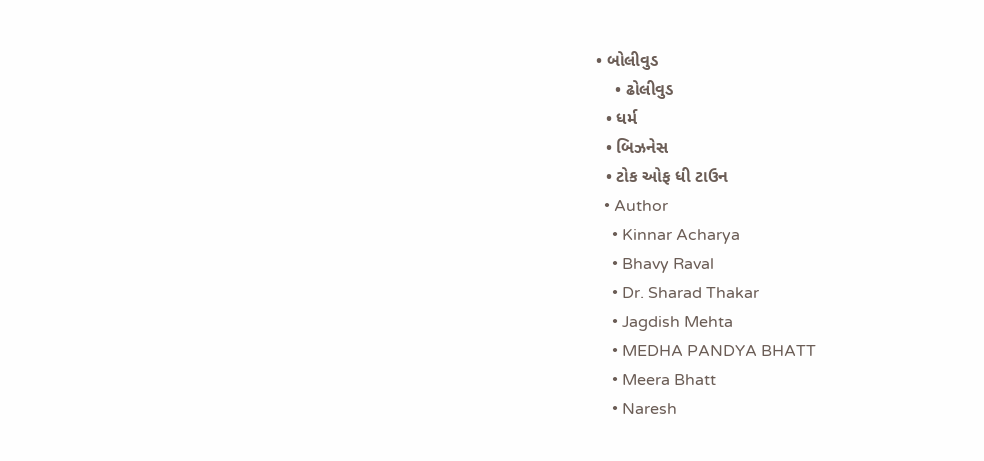• બોલીવુડ
    • ઢોલીવુડ
  • ધર્મ
  • બિઝનેસ
  • ટોક ઓફ ધી ટાઉન
  • Author
    • Kinnar Acharya
    • Bhavy Raval
    • Dr. Sharad Thakar
    • Jagdish Mehta
    • MEDHA PANDYA BHATT
    • Meera Bhatt
    • Naresh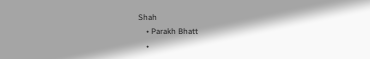Shah
    • Parakh Bhatt
    •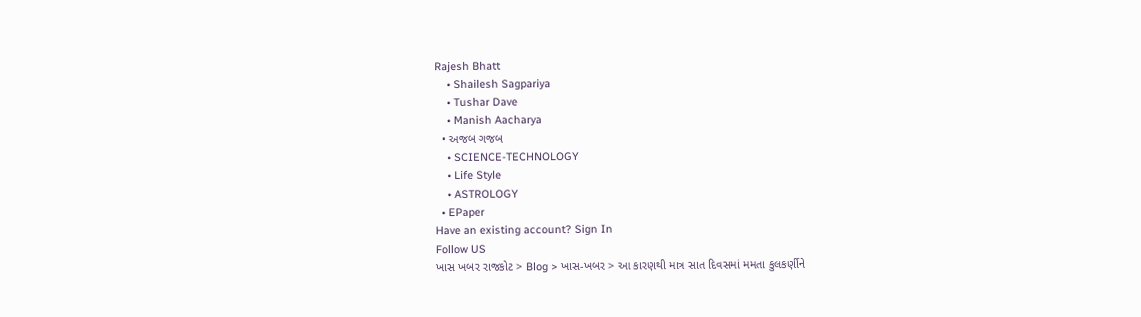Rajesh Bhatt
    • Shailesh Sagpariya
    • Tushar Dave
    • Manish Aacharya
  • અજબ ગજબ
    • SCIENCE-TECHNOLOGY
    • Life Style
    • ASTROLOGY
  • EPaper
Have an existing account? Sign In
Follow US
ખાસ ખબર રાજકોટ > Blog > ખાસ-ખબર > આ કારણથી માત્ર સાત દિવસમાં મમતા કુલકર્ણીને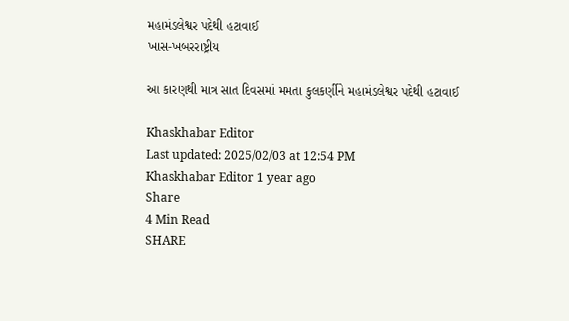મહામંડલેશ્વર પદેથી હટાવાઈ
ખાસ-ખબરરાષ્ટ્રીય

આ કારણથી માત્ર સાત દિવસમાં મમતા કુલકર્ણીને મહામંડલેશ્વર પદેથી હટાવાઈ

Khaskhabar Editor
Last updated: 2025/02/03 at 12:54 PM
Khaskhabar Editor 1 year ago
Share
4 Min Read
SHARE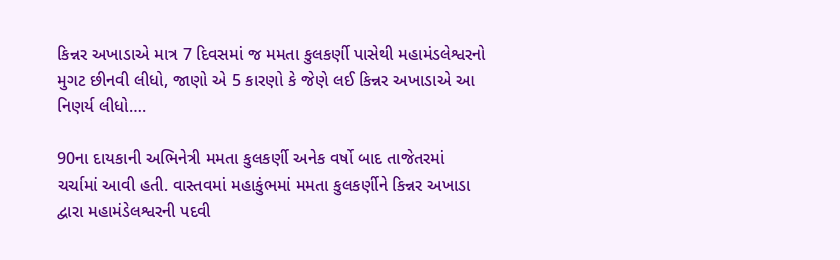કિન્નર અખાડાએ માત્ર 7 દિવસમાં જ મમતા કુલકર્ણી પાસેથી મહામંડલેશ્વરનો મુગટ છીનવી લીધો, જાણો એ 5 કારણો કે જેણે લઈ કિન્નર અખાડાએ આ નિણર્ય લીધો….

90ના દાયકાની અભિનેત્રી મમતા કુલકર્ણી અનેક વર્ષો બાદ તાજેતરમાં ચર્ચામાં આવી હતી. વાસ્તવમાં મહાકુંભમાં મમતા કુલકર્ણીને કિન્નર અખાડા દ્વારા મહામંડેલશ્વરની પદવી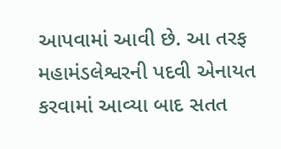આપવામાં આવી છે. આ તરફ મહામંડલેશ્વરની પદવી એનાયત કરવામાં આવ્યા બાદ સતત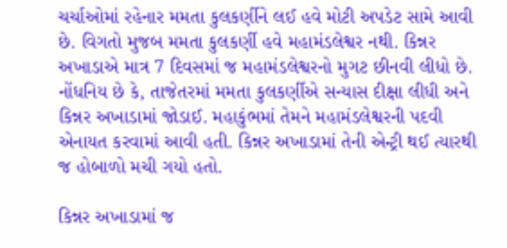ચર્ચાઓમાં રહેનાર મમતા કુલકર્ણીને લઈ હવે મોટી અપડેટ સામે આવી છે. વિગતો મુજબ મમતા કુલકર્ણી હવે મહામંડલેશ્વર નથી. કિન્નર અખાડાએ માત્ર 7 દિવસમાં જ મહામંડલેશ્વરનો મુગટ છીનવી લીધો છે. નોંધનિય છે કે, તાજેતરમાં મમતા કુલકર્ણીએ સન્યાસ દીક્ષા લીધી અને કિન્નર અખાડામાં જોડાઈ. મહાકુંભમાં તેમને મહામંડલેશ્વરની પદવી એનાયત કરવામાં આવી હતી. કિન્નર અખાડામાં તેની એન્ટ્રી થઈ ત્યારથી જ હોબાળો મચી ગયો હતો.

કિન્નર અખાડામાં જ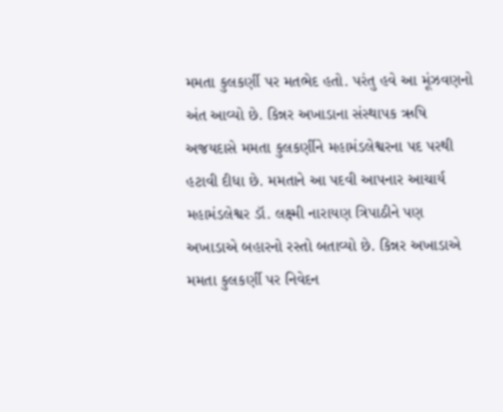મમતા કુલકર્ણી પર મતભેદ હતો. પરંતુ હવે આ મૂંઝવણનો અંત આવ્યો છે. કિન્નર અખાડાના સંસ્થાપક ઋષિ અજયદાસે મમતા કુલકર્ણીને મહામંડલેશ્વરના પદ પરથી હટાવી દીધા છે. મમતાને આ પદવી આપનાર આચાર્ય મહામંડલેશ્વર ડૉ. લક્ષ્મી નારાયણ ત્રિપાઠીને પણ અખાડાએ બહારનો રસ્તો બતાવ્યો છે. કિન્નર અખાડાએ મમતા કુલકર્ણી પર નિવેદન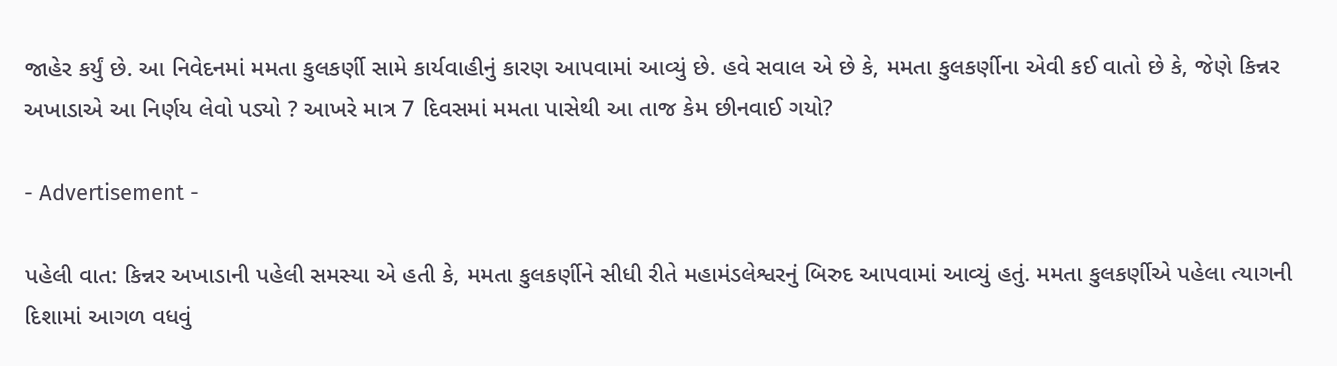જાહેર કર્યું છે. આ નિવેદનમાં મમતા કુલકર્ણી સામે કાર્યવાહીનું કારણ આપવામાં આવ્યું છે. હવે સવાલ એ છે કે, મમતા કુલકર્ણીના એવી કઈ વાતો છે કે, જેણે કિન્નર અખાડાએ આ નિર્ણય લેવો પડ્યો ? આખરે માત્ર 7 દિવસમાં મમતા પાસેથી આ તાજ કેમ છીનવાઈ ગયો?

- Advertisement -

પહેલી વાત: કિન્નર અખાડાની પહેલી સમસ્યા એ હતી કે, મમતા કુલકર્ણીને સીધી રીતે મહામંડલેશ્વરનું બિરુદ આપવામાં આવ્યું હતું. મમતા કુલકર્ણીએ પહેલા ત્યાગની દિશામાં આગળ વધવું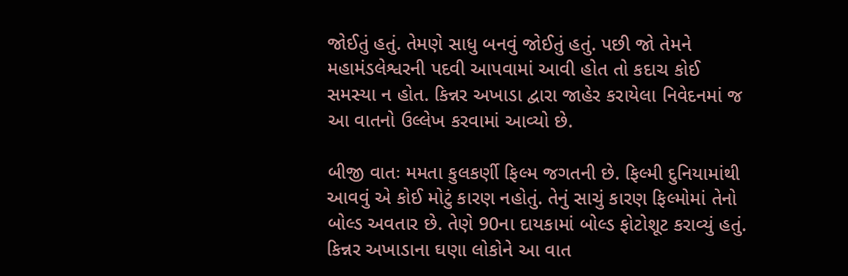જોઈતું હતું. તેમણે સાધુ બનવું જોઈતું હતું. પછી જો તેમને મહામંડલેશ્વરની પદવી આપવામાં આવી હોત તો કદાચ કોઈ સમસ્યા ન હોત. કિન્નર અખાડા દ્વારા જાહેર કરાયેલા નિવેદનમાં જ આ વાતનો ઉલ્લેખ કરવામાં આવ્યો છે.

બીજી વાતઃ મમતા કુલકર્ણી ફિલ્મ જગતની છે. ફિલ્મી દુનિયામાંથી આવવું એ કોઈ મોટું કારણ નહોતું. તેનું સાચું કારણ ફિલ્મોમાં તેનો બોલ્ડ અવતાર છે. તેણે 90ના દાયકામાં બોલ્ડ ફોટોશૂટ કરાવ્યું હતું. કિન્નર અખાડાના ઘણા લોકોને આ વાત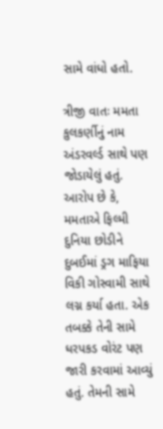સામે વાંધો હતો.

ત્રીજી વાતઃ મમતા કુલકર્ણીનું નામ અંડરવર્લ્ડ સાથે પણ જોડાયેલું હતું. આરોપ છે કે, મમતાએ ફિલ્મી દુનિયા છોડીને દુબઈમાં ડ્રગ માફિયા વિકી ગોસ્વામી સાથે લગ્ન કર્યા હતા. એક તબક્કે તેની સામે ધરપકડ વોરંટ પણ જારી કરવામાં આવ્યું હતું. તેમની સામે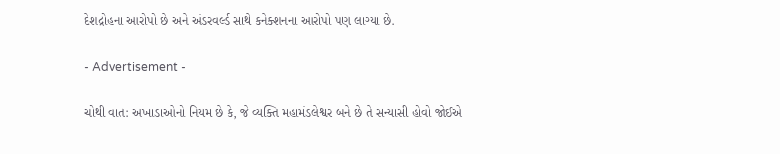દેશદ્રોહના આરોપો છે અને અંડરવર્લ્ડ સાથે કનેક્શનના આરોપો પણ લાગ્યા છે.

- Advertisement -

ચોથી વાત: અખાડાઓનો નિયમ છે કે, જે વ્યક્તિ મહામંડલેશ્વર બને છે તે સન્યાસી હોવો જોઈએ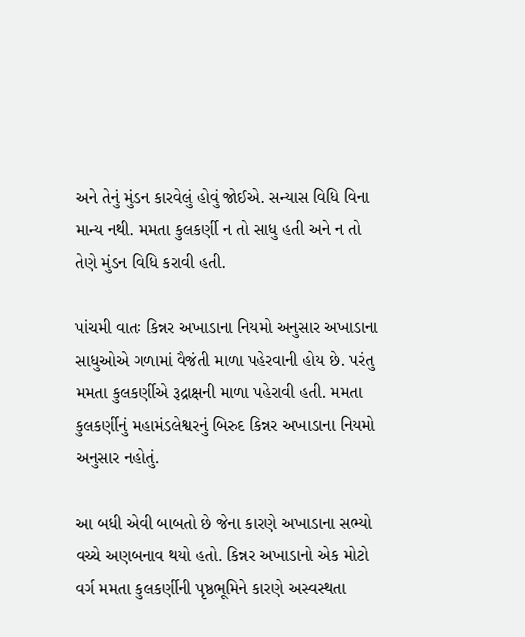અને તેનું મુંડન કારવેલું હોવું જોઈએ. સન્યાસ વિધિ વિના માન્ય નથી. મમતા કુલકર્ણી ન તો સાધુ હતી અને ન તો તેણે મુંડન વિધિ કરાવી હતી.

પાંચમી વાતઃ કિન્નર અખાડાના નિયમો અનુસાર અખાડાના સાધુઓએ ગળામાં વૈજંતી માળા પહેરવાની હોય છે. પરંતુ મમતા કુલકર્ણીએ રૂદ્રાક્ષની માળા પહેરાવી હતી. મમતા કુલકર્ણીનું મહામંડલેશ્વરનું બિરુદ કિન્નર અખાડાના નિયમો અનુસાર નહોતું.

આ બધી એવી બાબતો છે જેના કારણે અખાડાના સભ્યો વચ્ચે અણબનાવ થયો હતો. કિન્નર અખાડાનો એક મોટો વર્ગ મમતા કુલકર્ણીની પૃષ્ઠભૂમિને કારણે અસ્વસ્થતા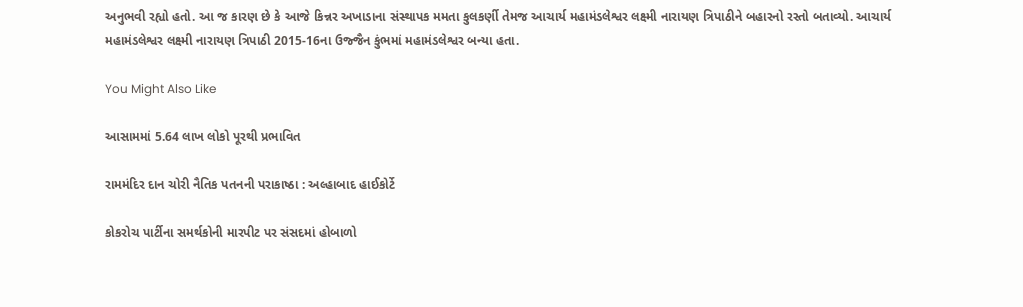અનુભવી રહ્યો હતો. આ જ કારણ છે કે આજે કિન્નર અખાડાના સંસ્થાપક મમતા કુલકર્ણી તેમજ આચાર્ય મહામંડલેશ્વર લક્ષ્મી નારાયણ ત્રિપાઠીને બહારનો રસ્તો બતાવ્યો. આચાર્ય મહામંડલેશ્વર લક્ષ્મી નારાયણ ત્રિપાઠી 2015-16ના ઉજ્જૈન કુંભમાં મહામંડલેશ્વર બન્યા હતા.

You Might Also Like

આસામમાં 5.64 લાખ લોકો પૂરથી પ્રભાવિત

રામમંદિર દાન ચોરી નૈતિક પતનની પરાકાષ્ઠા : અલ્હાબાદ હાઈકોર્ટે

કોકરોચ પાર્ટીના સમર્થકોની મારપીટ પર સંસદમાં હોબાળો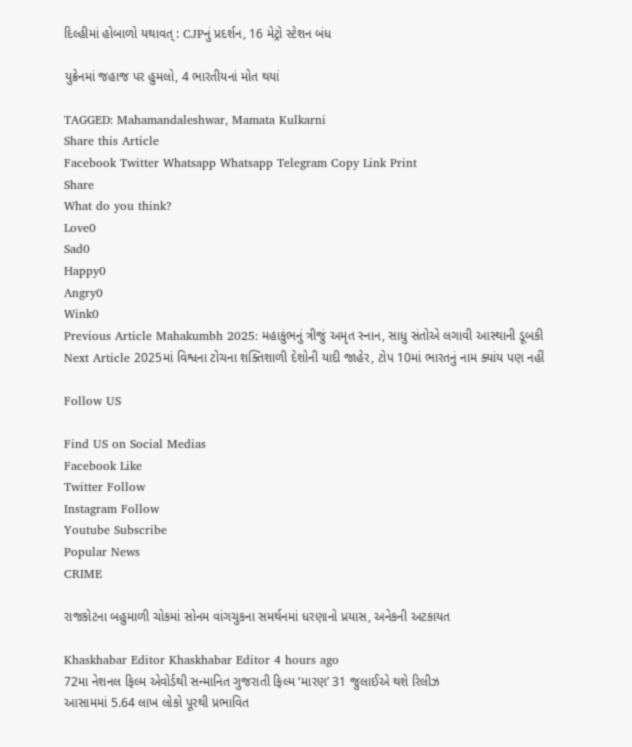દિલ્હીમાં હોબાળો યથાવત્ : CJPનું પ્રદર્શન, 16 મેટ્રો સ્ટેશન બંધ

યુક્રેનમાં જહાજ પર હુમલો, 4 ભારતીયનાં મોત થયાં

TAGGED: Mahamandaleshwar, Mamata Kulkarni
Share this Article
Facebook Twitter Whatsapp Whatsapp Telegram Copy Link Print
Share
What do you think?
Love0
Sad0
Happy0
Angry0
Wink0
Previous Article Mahakumbh 2025: મહાકુંભનું ત્રીજું અમૃત સ્નાન, સાધુ સંતોએ લગાવી આસ્થાની ડૂબકી
Next Article 2025માં વિશ્વના ટોચના શક્તિશાળી દેશોની યાદી જાહેર, ટોપ 10માં ભારતનું નામ ક્યાંય પણ નહીં

Follow US

Find US on Social Medias
Facebook Like
Twitter Follow
Instagram Follow
Youtube Subscribe
Popular News
CRIME

રાજકોટના બહુમાળી ચોકમાં સોનમ વાંગચુકના સમર્થનમાં ધરણાનો પ્રયાસ, અનેકની અટકાયત

Khaskhabar Editor Khaskhabar Editor 4 hours ago
72મા નેશનલ ફિલ્મ એવોર્ડથી સન્માનિત ગુજરાતી ફિલ્મ ‘મારણ’ 31 જુલાઈએ થશે રિલીઝ
આસામમાં 5.64 લાખ લોકો પૂરથી પ્રભાવિત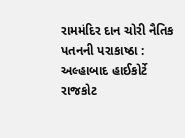રામમંદિર દાન ચોરી નૈતિક પતનની પરાકાષ્ઠા : અલ્હાબાદ હાઈકોર્ટે
રાજકોટ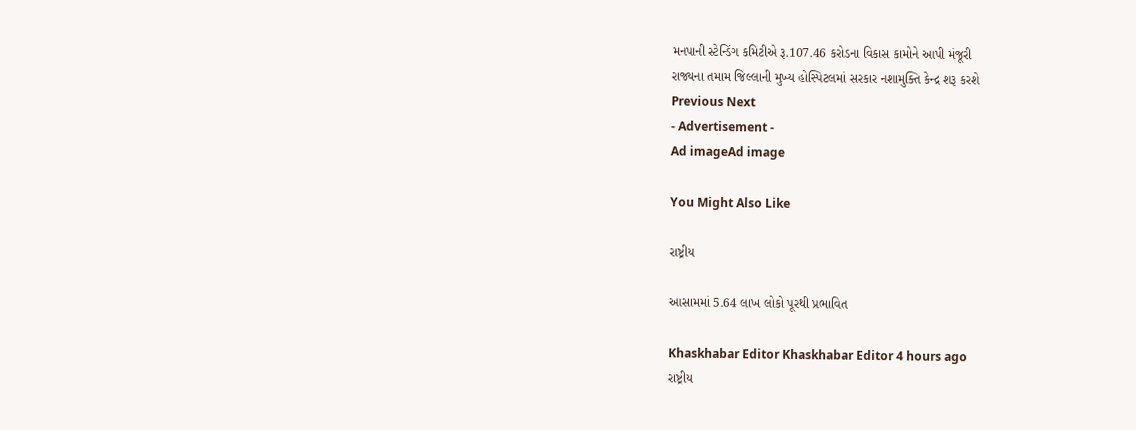મનપાની સ્ટેન્ડિંગ કમિટીએ રૂ.107.46 કરોડના વિકાસ કામોને આપી મંજૂરી
રાજ્યના તમામ જિલ્લાની મુખ્ય હોસ્પિટલમાં સરકાર નશામુક્તિ કેન્દ્ર શરૂ કરશે
Previous Next
- Advertisement -
Ad imageAd image

You Might Also Like

રાષ્ટ્રીય

આસામમાં 5.64 લાખ લોકો પૂરથી પ્રભાવિત

Khaskhabar Editor Khaskhabar Editor 4 hours ago
રાષ્ટ્રીય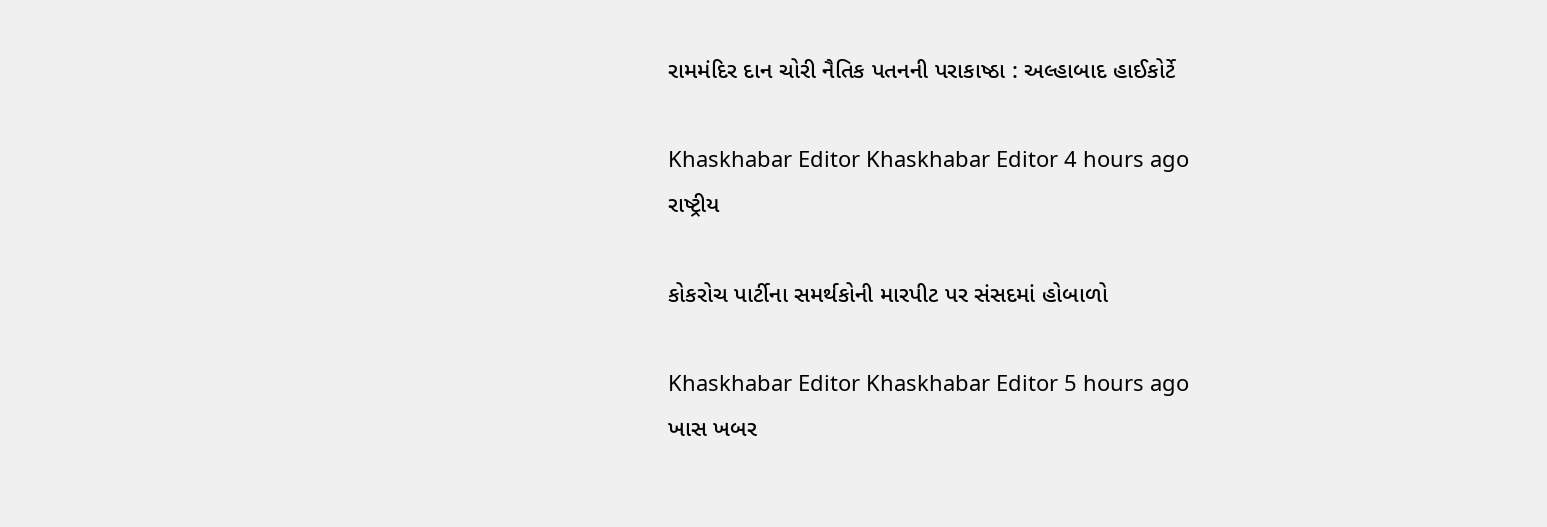રામમંદિર દાન ચોરી નૈતિક પતનની પરાકાષ્ઠા : અલ્હાબાદ હાઈકોર્ટે

Khaskhabar Editor Khaskhabar Editor 4 hours ago
રાષ્ટ્રીય

કોકરોચ પાર્ટીના સમર્થકોની મારપીટ પર સંસદમાં હોબાળો

Khaskhabar Editor Khaskhabar Editor 5 hours ago
ખાસ ખબર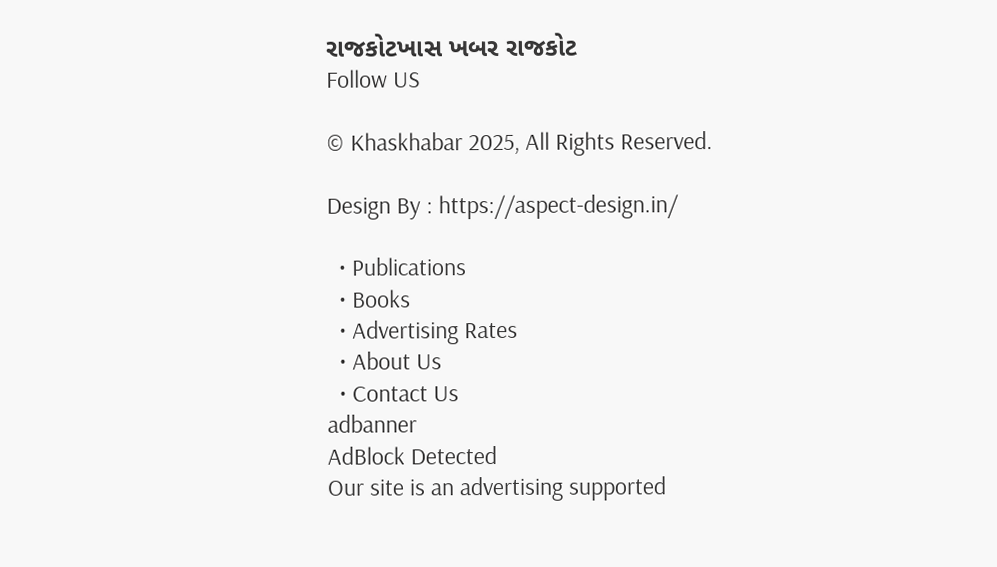રાજકોટખાસ ખબર રાજકોટ
Follow US

© Khaskhabar 2025, All Rights Reserved.

Design By : https://aspect-design.in/

  • Publications
  • Books
  • Advertising Rates
  • About Us
  • Contact Us
adbanner
AdBlock Detected
Our site is an advertising supported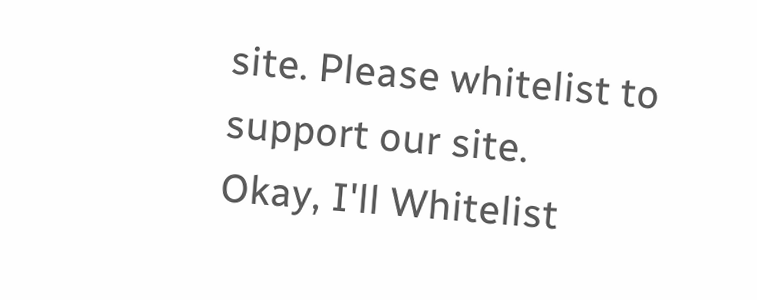site. Please whitelist to support our site.
Okay, I'll Whitelist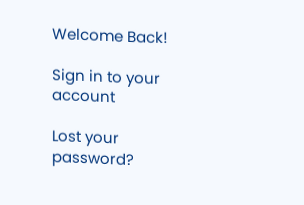Welcome Back!

Sign in to your account

Lost your password?